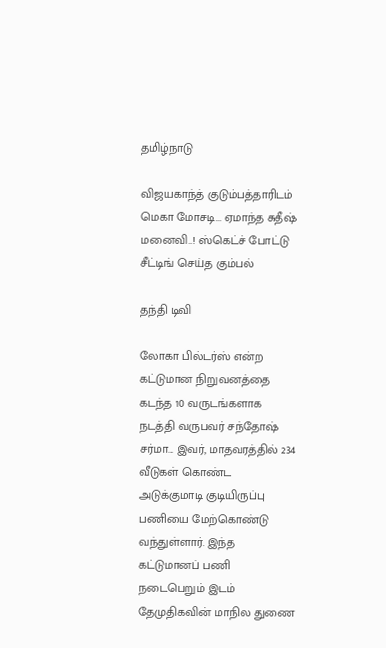தமிழ்நாடு

விஜயகாந்த் குடும்பத்தாரிடம் மெகா மோசடி... ஏமாந்த சுதீஷ் மனைவி..! ஸ்கெட்ச் போட்டு சீட்டிங் செய்த கும்பல்

தந்தி டிவி

லோகா பில்டர்ஸ் என்ற கட்டுமான நிறுவனத்தை கடந்த 10 வருடங்களாக நடத்தி வருபவர் சந்தோஷ் சர்மா... இவர், மாதவரத்தில் 234 வீடுகள் கொண்ட அடுக்குமாடி குடியிருப்பு பணியை மேற்கொண்டு வந்துள்ளார். இந்த கட்டுமானப் பணி நடைபெறும் இடம் தேமுதிகவின் மாநில துணை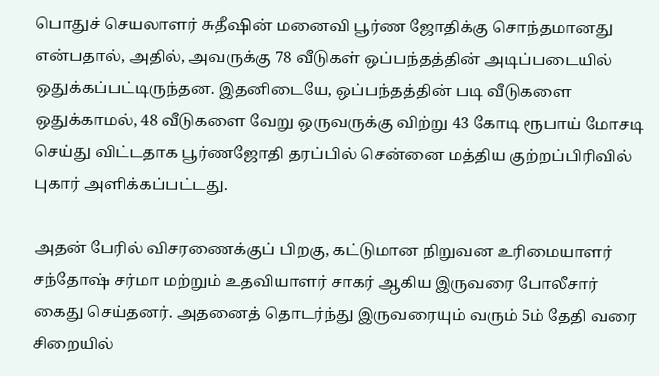பொதுச் செயலாளர் சுதீஷின் மனைவி பூர்ண ஜோதிக்கு சொந்தமானது என்பதால், அதில், அவருக்கு 78 வீடுகள் ஒப்பந்தத்தின் அடிப்படையில் ஒதுக்கப்பட்டிருந்தன. இதனிடையே, ஒப்பந்தத்தின் படி வீடுகளை ஒதுக்காமல், 48 வீடுகளை வேறு ஒருவருக்கு விற்று 43 கோடி ரூபாய் மோசடி செய்து விட்டதாக பூர்ணஜோதி தரப்பில் சென்னை மத்திய குற்றப்பிரிவில் புகார் அளிக்கப்பட்டது.

அதன் பேரில் விசரணைக்குப் பிறகு, கட்டுமான நிறுவன உரிமையாளர் சந்தோஷ் சர்மா மற்றும் உதவியாளர் சாகர் ஆகிய இருவரை போலீசார் கைது செய்தனர். அதனைத் தொடர்ந்து இருவரையும் வரும் 5ம் தேதி வரை சிறையில்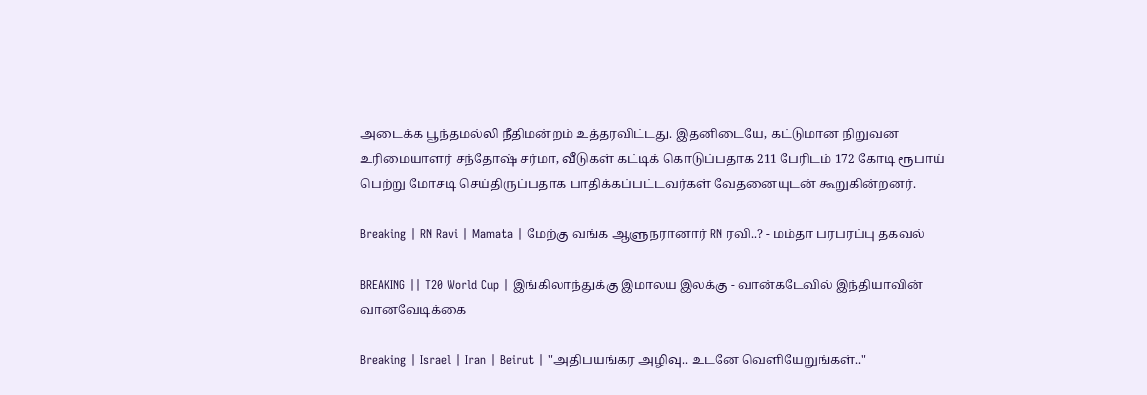அடைக்க பூந்தமல்லி நீதிமன்றம் உத்தரவிட்டது. இதனிடையே, கட்டுமான நிறுவன உரிமையாளர் சந்தோஷ் சர்மா, வீடுகள் கட்டிக் கொடுப்பதாக 211 பேரிடம் 172 கோடி ரூபாய் பெற்று மோசடி செய்திருப்பதாக பாதிக்கப்பட்டவர்கள் வேதனையுடன் கூறுகின்றனர்.

Breaking | RN Ravi | Mamata | மேற்கு வங்க ஆளுநரானார் RN ரவி..? - மம்தா பரபரப்பு தகவல்

BREAKING || T20 World Cup | இங்கிலாந்துக்கு இமாலய இலக்கு - வான்கடேவில் இந்தியாவின் வானவேடிக்கை

Breaking | Israel | Iran | Beirut | "அதிபயங்கர அழிவு.. உடனே வெளியேறுங்கள்.."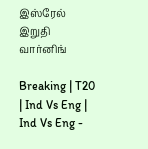இஸ்ரேல் இறுதி வார்னிங்

Breaking | T20 | Ind Vs Eng | Ind Vs Eng -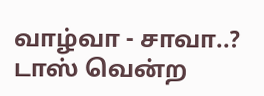வாழ்வா - சாவா..? டாஸ் வென்ற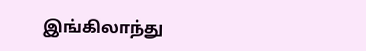இங்கிலாந்து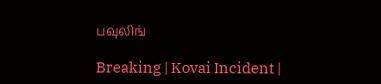பவுலிங்

Breaking | Kovai Incident |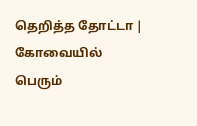தெறித்த தோட்டா | கோவையில் பெரும்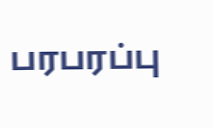பரபரப்பு